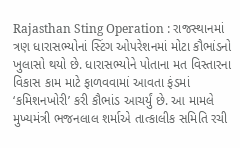Rajasthan Sting Operation : રાજસ્થાનમાં ત્રણ ધારાસભ્યોનાં સ્ટિંગ ઓપરેશનમાં મોટા કૌભાંડનો ખુલાસો થયો છે. ધારાસભ્યોને પોતાના મત વિસ્તારના વિકાસ કામ માટે ફાળવવામાં આવતા ફંડમાં ‘કમિશનખોરી’ કરી કૌભાંડ આચર્યું છે. આ મામલે મુખ્યમંત્રી ભજનલાલ શર્માએ તાત્કાલીક સમિતિ રચી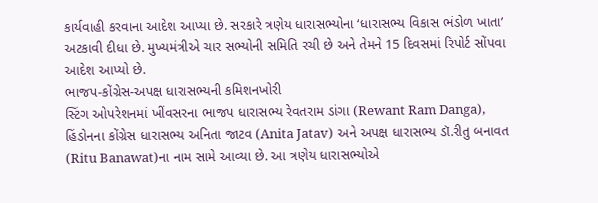કાર્યવાહી કરવાના આદેશ આપ્યા છે. સરકારે ત્રણેય ધારાસભ્યોના ‘ધારાસભ્ય વિકાસ ભંડોળ ખાતા’ અટકાવી દીધા છે. મુખ્યમંત્રીએ ચાર સભ્યોની સમિતિ રચી છે અને તેમને 15 દિવસમાં રિપોર્ટ સોંપવા આદેશ આપ્યો છે.
ભાજપ-કોંગ્રેસ-અપક્ષ ધારાસભ્યની કમિશનખોરી
સ્ટિંગ ઓપરેશનમાં ખીંવસરના ભાજપ ધારાસભ્ય રેવતરામ ડાંગા (Rewant Ram Danga), હિંડોનના કોંગ્રેસ ધારાસભ્ય અનિતા જાટવ (Anita Jatav) અને અપક્ષ ધારાસભ્ય ડૉ.રીતુ બનાવત (Ritu Banawat)ના નામ સામે આવ્યા છે. આ ત્રણેય ધારાસભ્યોએ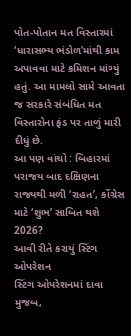પોત-પોતાન મત વિસ્તારમાં ‘ધારાસભ્ય ભંડોળ’માંથી કામ અપાવવા માટે કમિશન માંગ્યું હતું. આ મામલો સામે આવતા જ સરકારે સંબંધિત મત વિસ્તારોના ફંડ પર તાળું મારી દીધું છે.
આ પણ વાંચો : બિહારમાં પરાજય બાદ દક્ષિણના રાજ્યથી મળી ‘રાહત’, કોંગ્રેસ માટે ‘શુભ’ સાબિત થશે 2026?
આવી રીતે કરાયું સ્ટિંગ ઓપરેશન
સ્ટિંગ ઓપરેશનમાં દાવા મુજબ,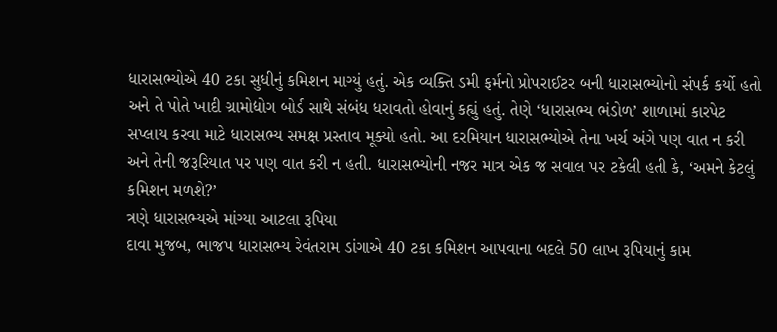ધારાસભ્યોએ 40 ટકા સુધીનું કમિશન માગ્યું હતું. એક વ્યક્તિ ડમી ફર્મનો પ્રોપરાઈટર બની ધારાસભ્યોનો સંપર્ક કર્યો હતો અને તે પોતે ખાદી ગ્રામોદ્યોગ બોર્ડ સાથે સંબંધ ધરાવતો હોવાનું કહ્યું હતું. તેણે ‘ધારાસભ્ય ભંડોળ’ શાળામાં કારપેટ સપ્લાય કરવા માટે ધારાસભ્ય સમક્ષ પ્રસ્તાવ મૂક્યો હતો. આ દરમિયાન ધારાસભ્યોએ તેના ખર્ચ અંગે પણ વાત ન કરી અને તેની જરૂરિયાત પર પણ વાત કરી ન હતી. ધારાસભ્યોની નજર માત્ર એક જ સવાલ પર ટકેલી હતી કે, ‘અમને કેટલું કમિશન મળશે?’
ત્રણે ધારાસભ્યએ માંગ્યા આટલા રૂપિયા
દાવા મુજબ, ભાજપ ધારાસભ્ય રેવંતરામ ડાંગાએ 40 ટકા કમિશન આપવાના બદલે 50 લાખ રૂપિયાનું કામ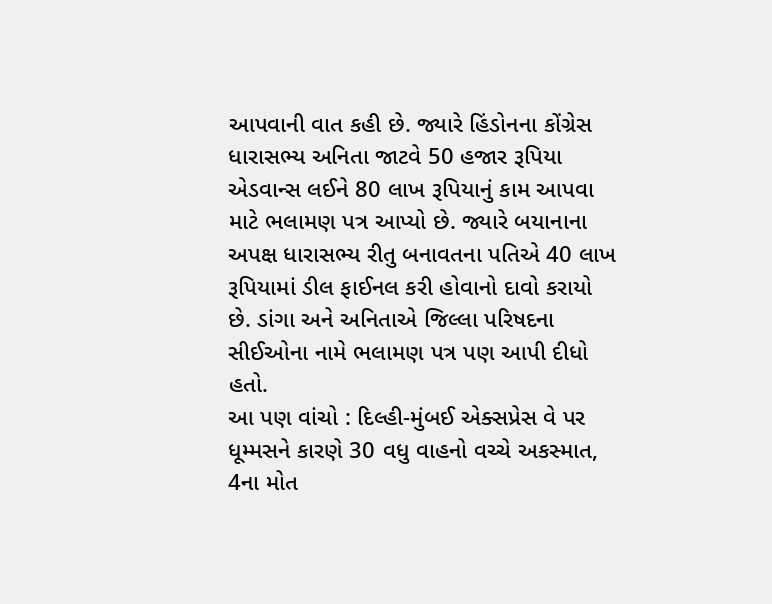આપવાની વાત કહી છે. જ્યારે હિંડોનના કોંગ્રેસ ધારાસભ્ય અનિતા જાટવે 50 હજાર રૂપિયા એડવાન્સ લઈને 80 લાખ રૂપિયાનું કામ આપવા માટે ભલામણ પત્ર આપ્યો છે. જ્યારે બયાનાના અપક્ષ ધારાસભ્ય રીતુ બનાવતના પતિએ 40 લાખ રૂપિયામાં ડીલ ફાઈનલ કરી હોવાનો દાવો કરાયો છે. ડાંગા અને અનિતાએ જિલ્લા પરિષદના સીઈઓના નામે ભલામણ પત્ર પણ આપી દીધો હતો.
આ પણ વાંચો : દિલ્હી-મુંબઈ એક્સપ્રેસ વે પર ધૂમ્મસને કારણે 30 વધુ વાહનો વચ્ચે અકસ્માત, 4ના મોત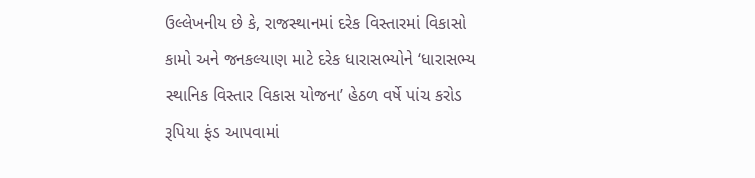ઉલ્લેખનીય છે કે, રાજસ્થાનમાં દરેક વિસ્તારમાં વિકાસો કામો અને જનકલ્યાણ માટે દરેક ધારાસભ્યોને ‘ધારાસભ્ય સ્થાનિક વિસ્તાર વિકાસ યોજના’ હેઠળ વર્ષે પાંચ કરોડ રૂપિયા ફંડ આપવામાં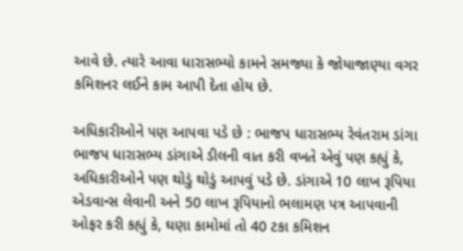આવે છે. ત્યારે આવા ધારાસભ્યો કામને સમજ્યા કે જોયાજાણ્યા વગર કમિશનર લઈને કામ આપી દેતા હોય છે.

અધિકારીઓને પણ આપવા પડે છે : ભાજપ ધારાસભ્ય રેવંતરામ ડાંગા
ભાજપ ધારાસભ્ય ડાંગાએ ડીલની વાત કરી વખતે એવું પણ કહ્યું કે, અધિકારીઓને પણ થોડું થોડું આપવું પડે છે. ડાંગાએ 10 લાખ રૂપિયા એડવાન્સ લેવાની અને 50 લાખ રૂપિયાનો ભલામણ પત્ર આપવાની ઓફર કરી કહ્યું કે, ઘણા કામોમાં તો 40 ટકા કમિશન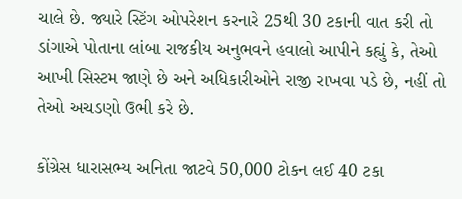ચાલે છે. જ્યારે સ્ટિંગ ઓપરેશન કરનારે 25થી 30 ટકાની વાત કરી તો ડાંગાએ પોતાના લાંબા રાજકીય અનુભવને હવાલો આપીને કહ્યું કે, તેઓ આખી સિસ્ટમ જાણે છે અને અધિકારીઓને રાજી રાખવા પડે છે, નહીં તો તેઓ અચડણો ઉભી કરે છે.

કોંગ્રેસ ધારાસભ્ય અનિતા જાટવે 50,000 ટોકન લઈ 40 ટકા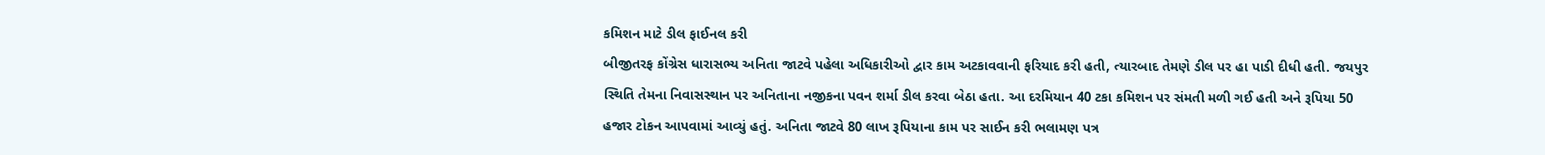કમિશન માટે ડીલ ફાઈનલ કરી
બીજીતરફ કોંગ્રેસ ધારાસભ્ય અનિતા જાટવે પહેલા અધિકારીઓ દ્વાર કામ અટકાવવાની ફરિયાદ કરી હતી, ત્યારબાદ તેમણે ડીલ પર હા પાડી દીધી હતી. જયપુર સ્થિતિ તેમના નિવાસસ્થાન પર અનિતાના નજીકના પવન શર્મા ડીલ કરવા બેઠા હતા. આ દરમિયાન 40 ટકા કમિશન પર સંમતી મળી ગઈ હતી અને રૂપિયા 50 હજાર ટોકન આપવામાં આવ્યું હતું. અનિતા જાટવે 80 લાખ રૂપિયાના કામ પર સાઈન કરી ભલામણ પત્ર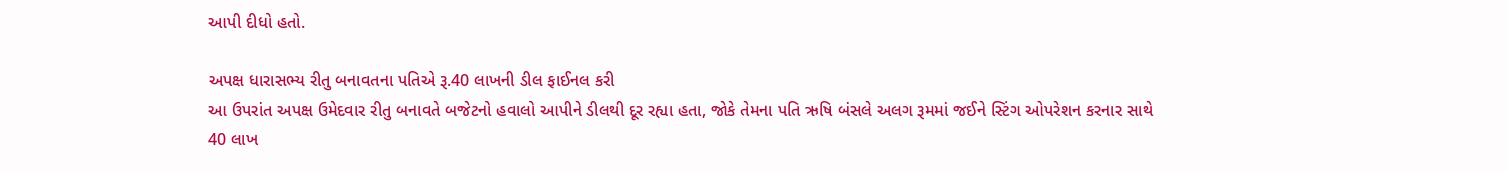આપી દીધો હતો.

અપક્ષ ધારાસભ્ય રીતુ બનાવતના પતિએ રૂ.40 લાખની ડીલ ફાઈનલ કરી
આ ઉપરાંત અપક્ષ ઉમેદવાર રીતુ બનાવતે બજેટનો હવાલો આપીને ડીલથી દૂર રહ્યા હતા, જોકે તેમના પતિ ઋષિ બંસલે અલગ રૂમમાં જઈને સ્ટિંગ ઓપરેશન કરનાર સાથે 40 લાખ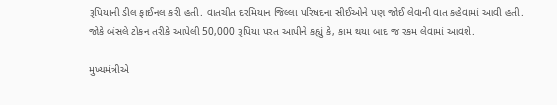રૂપિયાની ડીલ ફાઈનલ કરી હતી. વાતચીત દરમિયાન જિલ્લા પરિષદના સીઈઓને પણ જોઈ લેવાની વાત કહેવામાં આવી હતી. જોકે બંસલે ટોકન તરીકે આપેલી 50,000 રૂપિયા પરત આપીને કહ્યું કે, કામ થયા બાદ જ રકમ લેવામાં આવશે.

મુખ્યમંત્રીએ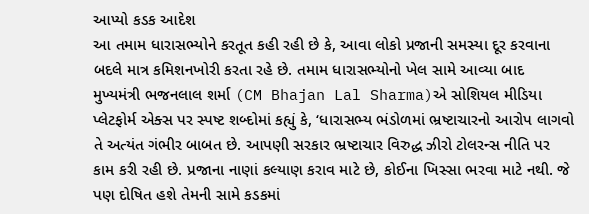આપ્યો કડક આદેશ
આ તમામ ધારાસભ્યોને કરતૂત કહી રહી છે કે, આવા લોકો પ્રજાની સમસ્યા દૂર કરવાના બદલે માત્ર કમિશનખોરી કરતા રહે છે. તમામ ધારાસભ્યોનો ખેલ સામે આવ્યા બાદ મુખ્યમંત્રી ભજનલાલ શર્મા (CM Bhajan Lal Sharma)એ સોશિયલ મીડિયા પ્લેટફોર્મ એક્સ પર સ્પષ્ટ શબ્દોમાં કહ્યું કે, ‘ધારાસભ્ય ભંડોળમાં ભ્રષ્ટાચારનો આરોપ લાગવો તે અત્યંત ગંભીર બાબત છે. આપણી સરકાર ભ્રષ્ટાચાર વિરુદ્ધ ઝીરો ટોલરન્સ નીતિ પર કામ કરી રહી છે. પ્રજાના નાણાં કલ્યાણ કરાવ માટે છે, કોઈના ખિસ્સા ભરવા માટે નથી. જે પણ દોષિત હશે તેમની સામે કડકમાં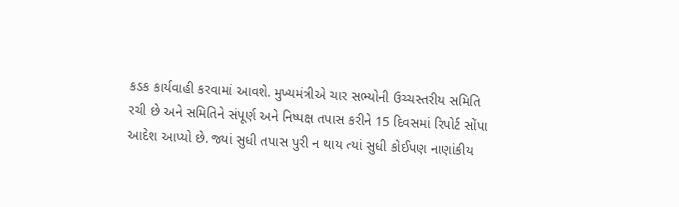કડક કાર્યવાહી કરવામાં આવશે. મુખ્યમંત્રીએ ચાર સભ્યોની ઉચ્ચસ્તરીય સમિતિ રચી છે અને સમિતિને સંપૂર્ણ અને નિષ્પક્ષ તપાસ કરીને 15 દિવસમાં રિપોર્ટ સોંપા આદેશ આપ્યો છે. જ્યાં સુધી તપાસ પુરી ન થાય ત્યાં સુધી કોઈપણ નાણાંકીય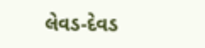લેવડ-દેવડ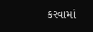કરવામાં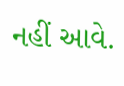નહીં આવે.